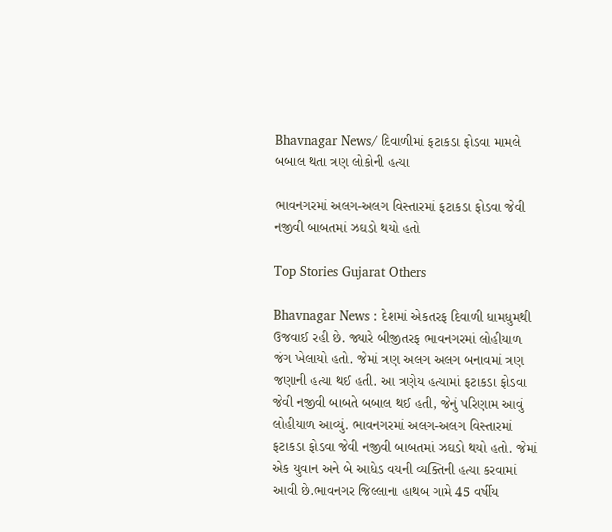Bhavnagar News/ દિવાળીમાં ફટાકડા ફોડવા મામલે બબાલ થતા ત્રણ લોકોની હત્યા

ભાવનગરમાં અલગ-અલગ વિસ્તારમાં ફટાકડા ફોડવા જેવી નજીવી બાબતમાં ઝઘડો થયો હતો

Top Stories Gujarat Others

Bhavnagar News : દેશમાં એકતરફ દિવાળી ધામધુમથી ઉજવાઈ રહી છે. જ્યારે બીજીતરફ ભાવનગરમાં લોહીયાળ જંગ ખેલાયો હતો. જેમાં ત્રણ અલગ અલગ બનાવમાં ત્રણ જણાની હત્યા થઈ હતી. આ ત્રણેય હત્યામાં ફટાકડા ફોડવા જેવી નજીવી બાબતે બબાલ થઈ હતી, જેનું પરિણામ આવું લોહીયાળ આવ્યું. ભાવનગરમાં અલગ-અલગ વિસ્તારમાં ફટાકડા ફોડવા જેવી નજીવી બાબતમાં ઝઘડો થયો હતો. જેમાં એક યુવાન અને બે આધેડ વયની વ્યક્તિની હત્યા કરવામાં આવી છે.ભાવનગર જિલ્લાના હાથબ ગામે 45 વર્ષીય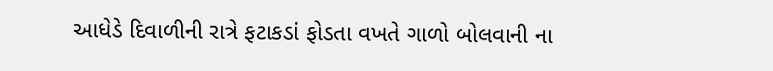આધેડે દિવાળીની રાત્રે ફટાકડાં ફોડતા વખતે ગાળો બોલવાની ના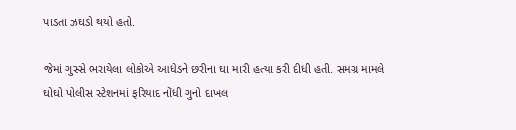પાડતા ઝઘડો થયો હતો.

જેમાં ગુસ્સે ભરાયેલા લોકોએ આધેડને છરીના ઘા મારી હત્યા કરી દીધી હતી. સમગ્ર મામલે ઘોઘો પોલીસ સ્ટેશનમાં ફરિયાદ નોંધી ગુનો દાખલ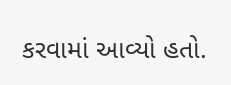કરવામાં આવ્યો હતો.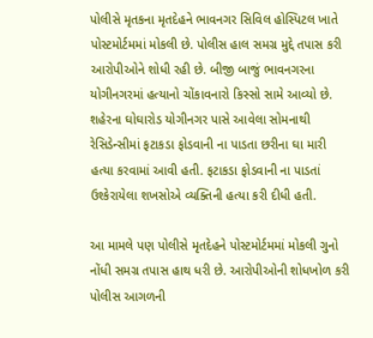પોલીસે મૃતકના મૃતદેહને ભાવનગર સિવિલ હોસ્પિટલ ખાતે પોસ્ટમોર્ટમમાં મોકલી છે. પોલીસ હાલ સમગ્ર મુદ્દે તપાસ કરી આરોપીઓને શોધી રહી છે. બીજી બાજું ભાવનગરના યોગીનગરમાં હત્યાનો ચોંકાવનારો કિસ્સો સામે આવ્યો છે. શહેરના ઘોઘારોડ યોગીનગર પાસે આવેલા સોમનાથી રેસિડેન્સીમાં ફટાકડા ફોડવાની ના પાડતા છરીના ઘા મારી હત્યા કરવામાં આવી હતી. ફટાકડા ફોડવાની ના પાડતાં ઉશ્કેરાયેલા શખસોએ વ્યક્તિની હત્યા કરી દીધી હતી.

આ મામલે પણ પોલીસે મૃતદેહને પોસ્ટમોર્ટમમાં મોકલી ગુનો નોંધી સમગ્ર તપાસ હાથ ધરી છે. આરોપીઓની શોધખોળ કરી પોલીસ આગળની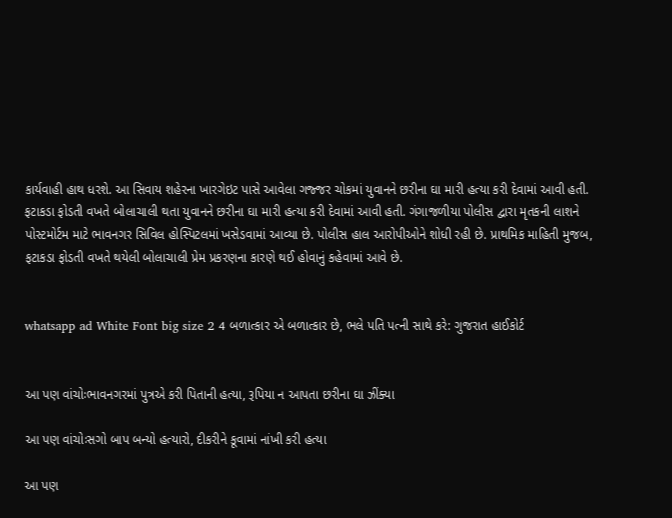કાર્યવાહી હાથ ધરશે. આ સિવાય શહેરના ખારગેઇટ પાસે આવેલા ગજ્જર ચોકમાં યુવાનને છરીના ઘા મારી હત્યા કરી દેવામાં આવી હતી. ફટાકડા ફોડતી વખતે બોલાચાલી થતા યુવાનને છરીના ઘા મારી હત્યા કરી દેવામાં આવી હતી. ગંગાજળીયા પોલીસ દ્વારા મૃતકની લાશને પોસ્ટમોર્ટમ માટે ભાવનગર સિવિલ હોસ્પિટલમાં ખસેડવામાં આવ્યા છે. પોલીસ હાલ આરોપીઓને શોધી રહી છે. પ્રાથમિક માહિતી મુજબ, ફટાકડા ફોડતી વખતે થયેલી બોલાચાલી પ્રેમ પ્રકરણના કારણે થઈ હોવાનું કહેવામાં આવે છે.


whatsapp ad White Font big size 2 4 બળાત્કાર એ બળાત્કાર છે, ભલે પતિ પત્ની સાથે કરે: ગુજરાત હાઈકોર્ટ


આ પણ વાંચોઃભાવનગરમાં પુત્રએ કરી પિતાની હત્યા, રૂપિયા ન આપતા છરીના ઘા ઝીંક્યા

આ પણ વાંચોઃસગો બાપ બન્યો હત્યારો, દીકરીને કૂવામાં નાંખી કરી હત્યા

આ પણ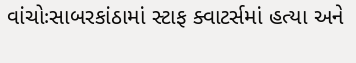વાંચોઃસાબરકાંઠામાં સ્ટાફ ક્વાટર્સમાં હત્યા અને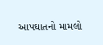આપઘાતનો મામલો